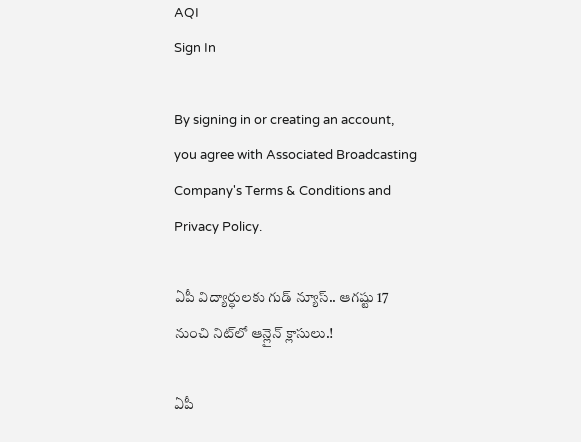AQI
Sign In

By signing in or creating an account, you agree with Associated Broadcasting Company's Terms & Conditions and Privacy Policy.

ఏపీ విద్యార్ధులకు గుడ్ న్యూస్.. ఆగష్టు 17 నుంచి నిట్‌లో ఆన్లైన్ క్లాసులు.!

ఏపీ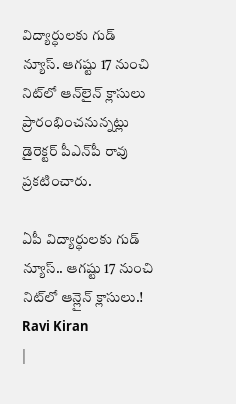విద్యార్ధులకు గుడ్ న్యూస్. ఆగష్టు 17 నుంచి నిట్‌లో ఆన్‌లైన్‌ క్లాసులు ప్రారంభించనున్నట్లు డైరెక్టర్ పీఎన్‌పీ రావు ప్రకటించారు.

ఏపీ విద్యార్ధులకు గుడ్ న్యూస్.. ఆగష్టు 17 నుంచి నిట్‌లో ఆన్లైన్ క్లాసులు.!
Ravi Kiran
|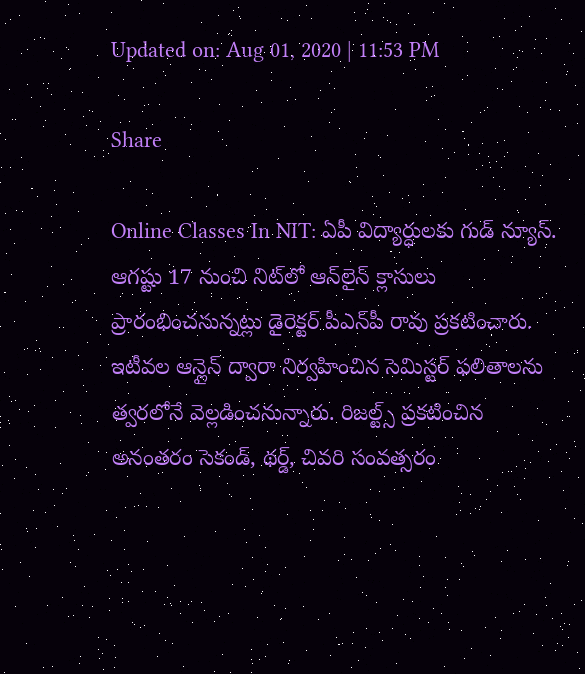Updated on: Aug 01, 2020 | 11:53 PM

Share

Online Classes In NIT: ఏపీ విద్యార్ధులకు గుడ్ న్యూస్. ఆగష్టు 17 నుంచి నిట్‌లో ఆన్‌లైన్‌ క్లాసులు ప్రారంభించనున్నట్లు డైరెక్టర్ పీఎన్‌పీ రావు ప్రకటించారు. ఇటీవల ఆన్లైన్ ద్వారా నిర్వహించిన సెమిస్టర్ ఫలితాలను త్వరలోనే వెల్లడించనున్నారు. రిజల్ట్స్ ప్రకటించిన అనంతరం సెకండ్, థర్డ్, చివరి సంవత్సరం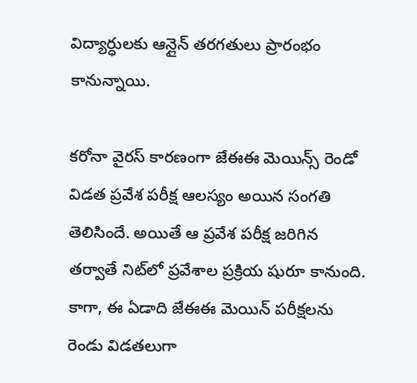విద్యార్ధులకు ఆన్లైన్ తరగతులు ప్రారంభం కానున్నాయి.

కరోనా వైరస్ కారణంగా జేఈఈ మెయిన్స్ రెండో విడత ప్రవేశ పరీక్ష ఆలస్యం అయిన సంగతి తెలిసిందే. అయితే ఆ ప్రవేశ పరీక్ష జరిగిన తర్వాతే నిట్‌లో ప్రవేశాల ప్రక్రియ షురూ కానుంది. కాగా, ఈ ఏడాది జేఈఈ మెయిన్ పరీక్షలను రెండు విడతలుగా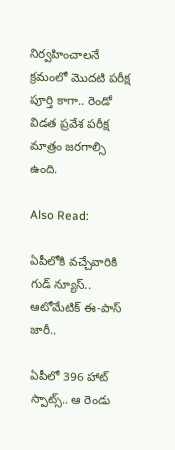నిర్వహించాలనే క్రమంలో మొదటి పరీక్ష పూర్తి కాగా.. రెండో విడత ప్రవేశ పరీక్ష మాత్రం జరగాల్సి ఉంది.

Also Read:

ఏపీలోకి వచ్చేవారికి గుడ్ న్యూస్.. ఆటోమేటిక్ ఈ-పాస్ జారీ..

ఏపీలో 396 హాట్ స్పాట్స్.. ఆ రెండు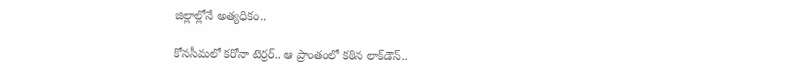జిల్లాల్లోనే అత్యధికం..

కోనసీమలో కరోనా టెర్రర్.. ఆ ప్రాంతంలో కఠిన లాక్‌డౌన్..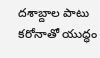దశాబ్దాల పాటు కరోనాతో యుద్ధం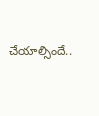చేయాల్సిందే..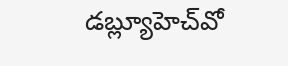డబ్ల్యూహెచ్‌వో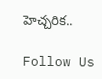హెచ్చరిక..

Follow Us